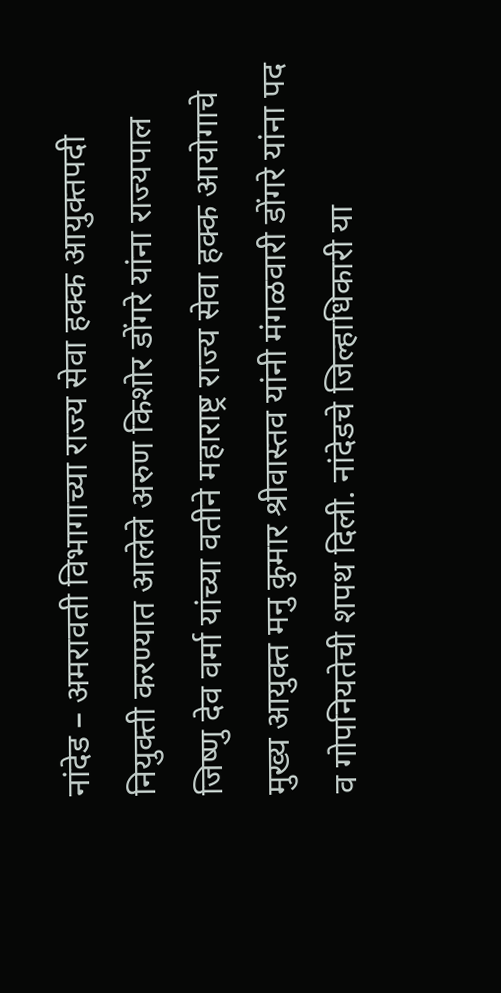नांदेड – अमरावती विभागाच्या राज्य सेवा हक्क आयुक्तपदी नियुक्ती करण्यात आलेले अरुण किशोर डोंगरे यांना राज्यपाल जिष्णु देव वर्मा यांच्या वतीने महाराष्ट्र राज्य सेवा हक्क आयोगाचे मुख्य आयुक्त मनु कुमार श्रीवास्तव यांनी मंगळवारी डोंगरे यांना पद व गोपनियतेची शपथ दिली. नांदेडचे जिल्हाधिकारी या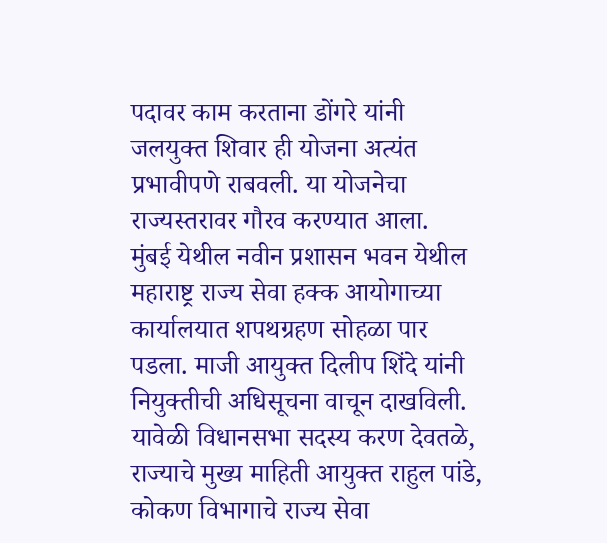पदावर काम करताना डोंगरे यांनी जलयुक्त शिवार ही योजना अत्यंत प्रभावीपणे राबवली. या योजनेचा राज्यस्तरावर गौरव करण्यात आला.
मुंबई येथील नवीन प्रशासन भवन येथील महाराष्ट्र राज्य सेवा हक्क आयोगाच्या कार्यालयात शपथग्रहण सोहळा पार पडला. माजी आयुक्त दिलीप शिंदे यांनी नियुक्तीची अधिसूचना वाचून दाखविली. यावेळी विधानसभा सदस्य करण देवतळे, राज्याचे मुख्य माहिती आयुक्त राहुल पांडे, कोकण विभागाचे राज्य सेवा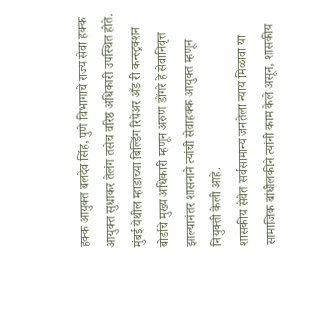हक्क आयुक्त बलदेव सिंह, पुणे विभागाचे राज्य सेवा हक्क आयुक्त सुधाकर तेलंग तसेच वरिष्ठ अधिकारी उपस्थित होते. मुंबई येथील म्हाडाच्या बिल्डिंग रिपेअर अँड री कन्स्ट्रक्शन बोर्डाचे मुख्य अधिकारी म्हणून अरुण डोंगरे हे सेवानिवृत्त झाल्यानंतर शासनाने त्यांची सेवाहक्क आयुक्त म्हणून नियुक्ती केली आहे.
शासकीय सेवेत सर्वसामान्य जनतेला न्याय मिळावा या सामाजिक बांधीलकीने त्यांनी काम केले असून, शासकीय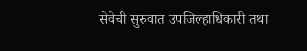सेवेची सुरुवात उपजिल्हाधिकारी तथा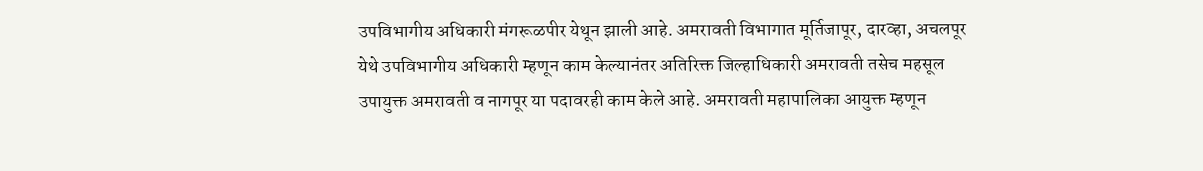उपविभागीय अधिकारी मंगरूळपीर येथून झाली आहे. अमरावती विभागात मूर्तिजापूर, दारव्हा, अचलपूर येथे उपविभागीय अधिकारी म्हणून काम केल्यानंतर अतिरिक्त जिल्हाधिकारी अमरावती तसेच महसूल उपायुक्त अमरावती व नागपूर या पदावरही काम केले आहे. अमरावती महापालिका आयुक्त म्हणून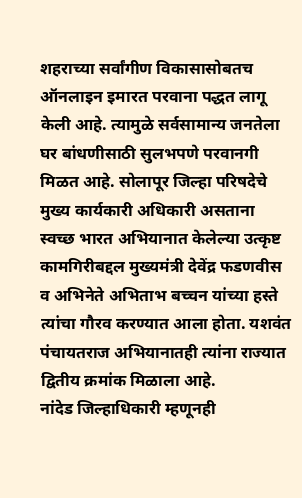शहराच्या सर्वांगीण विकासासोबतच ऑनलाइन इमारत परवाना पद्धत लागू केली आहे. त्यामुळे सर्वसामान्य जनतेला घर बांधणीसाठी सुलभपणे परवानगी मिळत आहे. सोलापूर जिल्हा परिषदेचे मुख्य कार्यकारी अधिकारी असताना स्वच्छ भारत अभियानात केलेल्या उत्कृष्ट कामगिरीबद्दल मुख्यमंत्री देवेंद्र फडणवीस व अभिनेते अभिताभ बच्चन यांच्या हस्ते त्यांचा गौरव करण्यात आला होता. यशवंत पंचायतराज अभियानातही त्यांना राज्यात द्वितीय क्रमांक मिळाला आहे.
नांदेड जिल्हाधिकारी म्हणूनही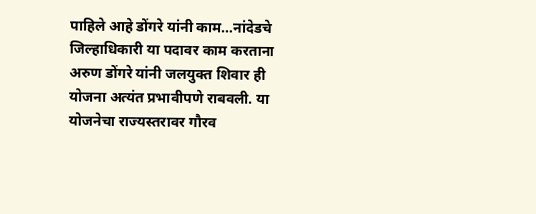पाहिले आहे डोंगरे यांनी काम…नांदेडचे जिल्हाधिकारी या पदावर काम करताना अरुण डोंगरे यांनी जलयुक्त शिवार ही योजना अत्यंत प्रभावीपणे राबवली. या योजनेचा राज्यस्तरावर गौरव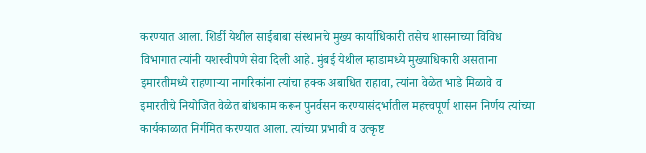करण्यात आला. शिर्डी येथील साईबाबा संस्थानचे मुख्य कार्याधिकारी तसेच शासनाच्या विविध विभागात त्यांनी यशस्वीपणे सेवा दिली आहे. मुंबई येथील म्हाडामध्ये मुख्याधिकारी असताना इमारतीमध्ये राहणाऱ्या नागरिकांना त्यांचा हक्क अबाधित राहावा, त्यांना वेळेत भाडे मिळावे व इमारतीचे नियोजित वेळेत बांधकाम करून पुनर्वसन करण्यासंदर्भातील महत्त्वपूर्ण शासन निर्णय त्यांच्या कार्यकाळात निर्गमित करण्यात आला. त्यांच्या प्रभावी व उत्कृष्ट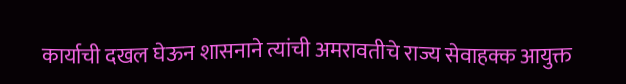कार्याची दखल घेऊन शासनाने त्यांची अमरावतीचे राज्य सेवाहक्क आयुक्त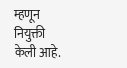म्हणून नियुक्ती केली आहे.